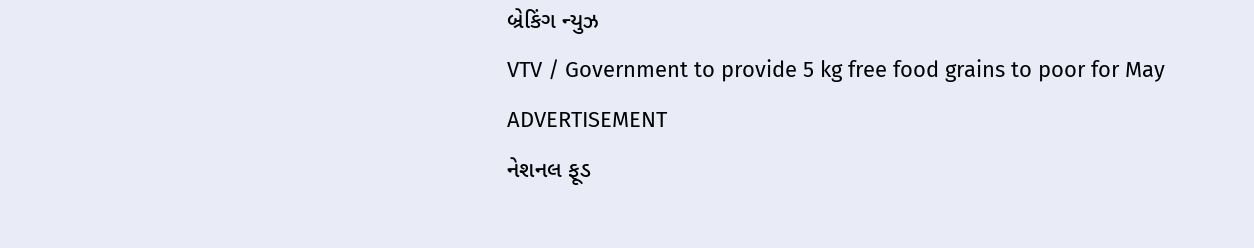બ્રેકિંગ ન્યુઝ
VTV / Government to provide 5 kg free food grains to poor for May
ADVERTISEMENT
નેશનલ ફૂડ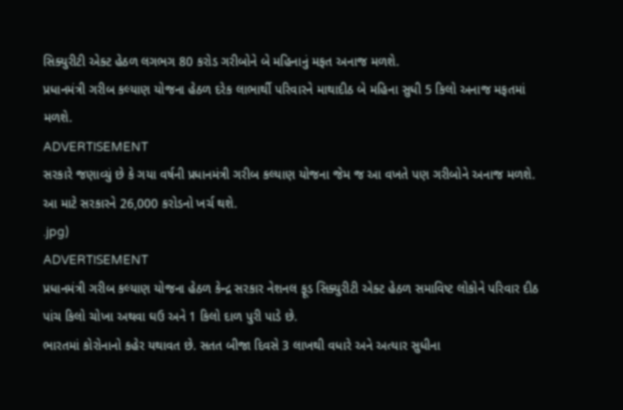સિક્યુરીટી એક્ટ હેઠળ લગભગ 80 કરોડ ગરીબોને બે મહિનાનું મફત અનાજ મળશે.
પ્રધાનમંત્રી ગરીબ કલ્યાણ યોજના હેઠળ દરેક લાભાર્થી પરિવારને માથાદીઠ બે મહિના સુધી 5 કિલો અનાજ મફતમાં મળશે.
ADVERTISEMENT
સરકારે જણાવ્યું છે કે ગયા વર્ષની પ્રધાનમંત્રી ગરીબ કલ્યાણ યોજના જેમ જ આ વખતે પણ ગરીબોને અનાજ મળશે. આ માટે સરકારને 26,000 કરોડનો ખર્ચ થશે.
.jpg)
ADVERTISEMENT
પ્રધાનમંત્રી ગરીબ કલ્યાણ યોજના હેઠળ કેન્દ્ર સરકાર નેશનલ ફૂડ સિક્યુરીટી એક્ટ હેઠળ સમાવિષ્ટ લોકોને પરિવાર દીઠ પાંચ કિલો ચોખા અથવા ઘઉ અને 1 કિલો દાળ પુરી પાડે છે.
ભારતમાં કોરોનાનો કહેર યથાવત છે. સતત બીજા દિવસે 3 લાખથી વધારે અને અત્યાર સુધીના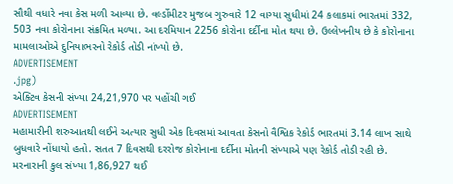સૌથી વધારે નવા કેસ મળી આવ્યા છે. વર્લ્ડોમીટર મુજબ ગુરુવારે 12 વાગ્યા સુધીમાં 24 કલાકમાં ભારતમાં 332, 503 નવા કોરોનાના સંક્રમિત મળ્યા. આ દરમિયાન 2256 કોરોના દર્દીના મોત થયા છે. ઉલ્લેખનીય છે કે કોરોનાના મામલાઓએ દુનિયાભરનો રેકોર્ડ તોડી નાંખ્યો છે.
ADVERTISEMENT
.jpg)
એક્ટિવ કેસની સંખ્યા 24,21,970 પર પહોંચી ગઈ
ADVERTISEMENT
મહામારીની શરુઆતથી લઈને અત્યાર સુધી એક દિવસમાં આવતા કેસનો વૈશ્વિક રેકોર્ડ ભારતમાં 3.14 લાખ સાથે બુધવારે નોંધાયો હતો. સતત 7 દિવસથી દરરોજ કોરોનાના દર્દીના મોતની સંખ્યાએ પણ રેકોર્ડ તોડી રહી છે. મરનારાની કુલ સંખ્યા 1,86,927 થઈ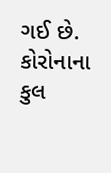ગઈ છે. કોરોનાના કુલ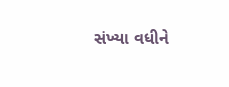સંખ્યા વધીને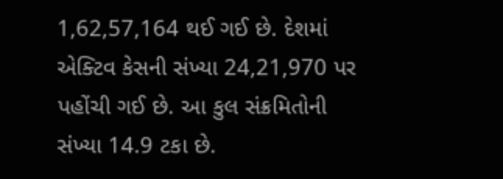1,62,57,164 થઈ ગઈ છે. દેશમાં એક્ટિવ કેસની સંખ્યા 24,21,970 પર પહોંચી ગઈ છે. આ કુલ સંક્રમિતોની સંખ્યા 14.9 ટકા છે.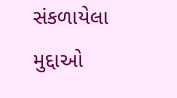સંકળાયેલા મુદ્દાઓ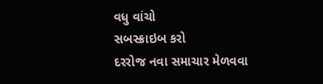વધુ વાંચો
સબસ્ક્રાઇબ કરો
દરરોજ નવા સમાચાર મેળવવા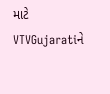માટે VTVGujaratiને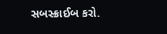સબસ્ક્રાઈબ કરો.